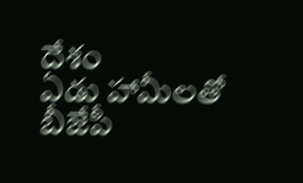దేశం
ఏడు హామీలతో బీజేపీ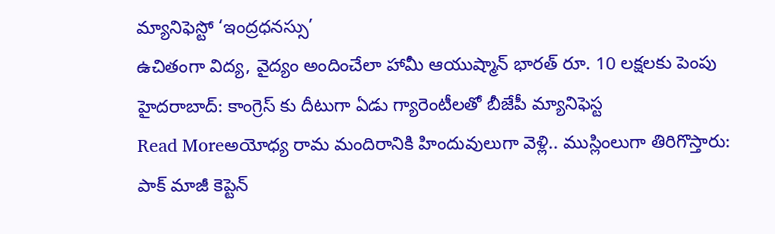మ్యానిఫెస్టో ‘ఇంద్రధనస్సు’
ఉచితంగా విద్య, వైద్యం అందించేలా హామీ ఆయుష్మాన్ భారత్ రూ. 10 లక్షలకు పెంపు హైదరాబాద్: కాంగ్రెస్ కు దీటుగా ఏడు గ్యారెంటీలతో బీజేపీ మ్యానిఫెస్ట
Read Moreఅయోధ్య రామ మందిరానికి హిందువులుగా వెళ్లి.. ముస్లింలుగా తిరిగొస్తారు: పాక్ మాజీ కెప్టెన్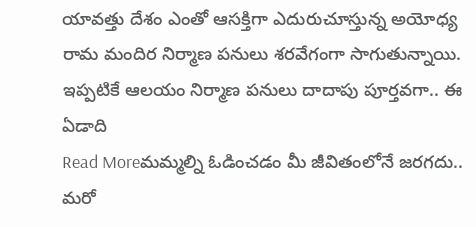యావత్తు దేశం ఎంతో ఆసక్తిగా ఎదురుచూస్తున్న అయోధ్య రామ మందిర నిర్మాణ పనులు శరవేగంగా సాగుతున్నాయి. ఇప్పటికే ఆలయం నిర్మాణ పనులు దాదాపు పూర్తవగా.. ఈ ఏడాది
Read Moreమమ్మల్ని ఓడించడం మీ జీవితంలోనే జరగదు.. మరో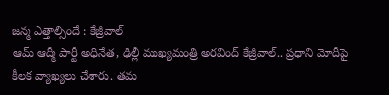జన్మ ఎత్తాల్సిందే : కేజ్రీవాల్
ఆమ్ ఆద్మీ పార్టీ అధినేత, ఢిల్లీ ముఖ్యమంత్రి అరవింద్ కేజ్రీవాల్.. ప్రధాని మోదీపై కీలక వ్యాఖ్యలు చేశారు. తమ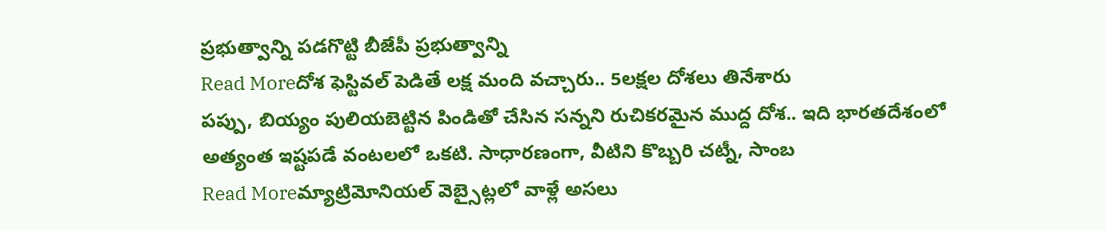ప్రభుత్వాన్ని పడగొట్టి బీజేపీ ప్రభుత్వాన్ని
Read Moreదోశ ఫెస్టివల్ పెడితే లక్ష మంది వచ్చారు.. 5లక్షల దోశలు తినేశారు
పప్పు, బియ్యం పులియబెట్టిన పిండితో చేసిన సన్నని రుచికరమైన ముద్ద దోశ.. ఇది భారతదేశంలో అత్యంత ఇష్టపడే వంటలలో ఒకటి. సాధారణంగా, వీటిని కొబ్బరి చట్నీ, సాంబ
Read Moreమ్యాట్రిమోనియల్ వెబ్సైట్లలో వాళ్లే అసలు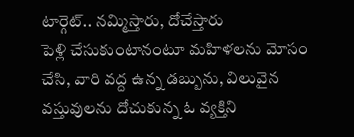టార్గెట్.. నమ్మిస్తారు, దోచేస్తారు
పెళ్లి చేసుకుంటానంటూ మహిళలను మోసం చేసి, వారి వద్ద ఉన్న డబ్బును, విలువైన వస్తువులను దోచుకున్న ఓ వ్యక్తిని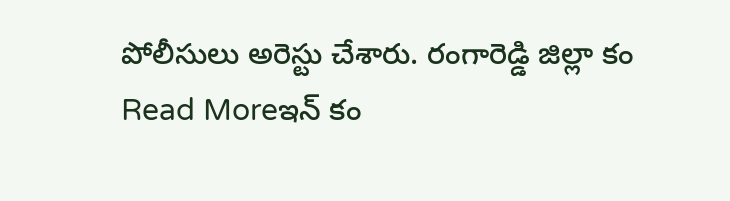పోలీసులు అరెస్టు చేశారు. రంగారెడ్డి జిల్లా కం
Read Moreఇన్ కం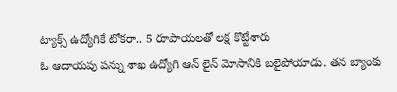ట్యాక్స్ ఉద్యోగికే టోకరా.. 5 రూపాయలతో లక్ష కొట్టేశారు
ఓ ఆదాయపు పన్ను శాఖ ఉద్యోగి ఆన్ లైన్ మోసానికి బలైపోయాడు. తన బ్యాంకు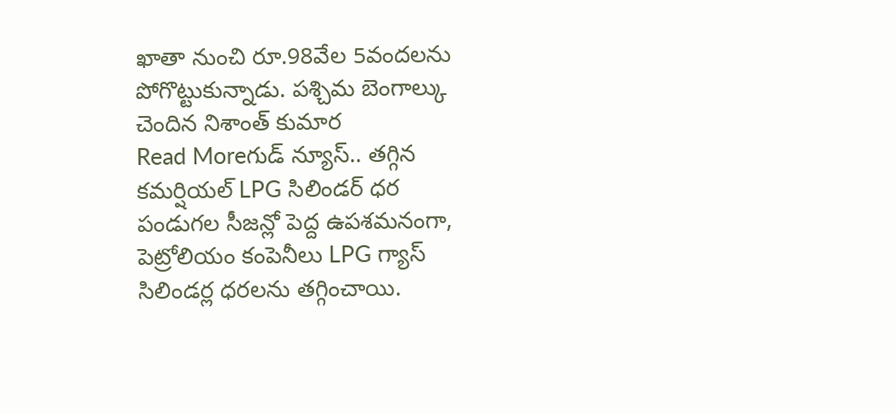ఖాతా నుంచి రూ.98వేల 5వందలను పోగొట్టుకున్నాడు. పశ్చిమ బెంగాల్కు చెందిన నిశాంత్ కుమార
Read Moreగుడ్ న్యూస్.. తగ్గిన కమర్షియల్ LPG సిలిండర్ ధర
పండుగల సీజన్లో పెద్ద ఉపశమనంగా, పెట్రోలియం కంపెనీలు LPG గ్యాస్ సిలిండర్ల ధరలను తగ్గించాయి.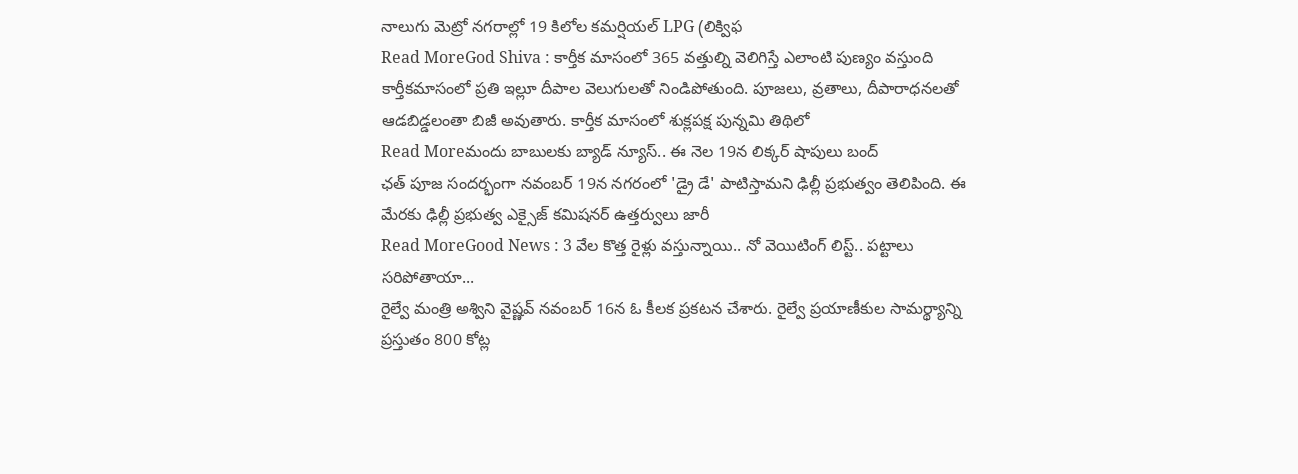నాలుగు మెట్రో నగరాల్లో 19 కిలోల కమర్షియల్ LPG (లిక్విఫ
Read MoreGod Shiva : కార్తీక మాసంలో 365 వత్తుల్ని వెలిగిస్తే ఎలాంటి పుణ్యం వస్తుంది
కార్తీకమాసంలో ప్రతి ఇల్లూ దీపాల వెలుగులతో నిండిపోతుంది. పూజలు, వ్రతాలు, దీపారాధనలతో ఆడబిడ్డలంతా బిజీ అవుతారు. కార్తీక మాసంలో శుక్లపక్ష పున్నమి తిథిలో
Read Moreమందు బాబులకు బ్యాడ్ న్యూస్.. ఈ నెల 19న లిక్కర్ షాపులు బంద్
ఛత్ పూజ సందర్భంగా నవంబర్ 19న నగరంలో 'డ్రై డే' పాటిస్తామని ఢిల్లీ ప్రభుత్వం తెలిపింది. ఈ మేరకు ఢిల్లీ ప్రభుత్వ ఎక్సైజ్ కమిషనర్ ఉత్తర్వులు జారీ
Read MoreGood News : 3 వేల కొత్త రైళ్లు వస్తున్నాయి.. నో వెయిటింగ్ లిస్ట్.. పట్టాలు సరిపోతాయా...
రైల్వే మంత్రి అశ్విని వైష్ణవ్ నవంబర్ 16న ఓ కీలక ప్రకటన చేశారు. రైల్వే ప్రయాణీకుల సామర్థ్యాన్ని ప్రస్తుతం 800 కోట్ల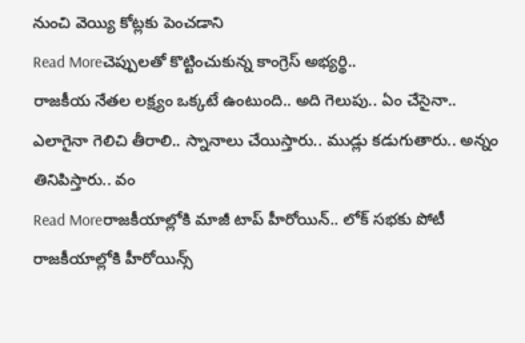నుంచి వెయ్యి కోట్లకు పెంచడాని
Read Moreచెప్పులతో కొట్టించుకున్న కాంగ్రెస్ అభ్యర్థి..
రాజకీయ నేతల లక్ష్యం ఒక్కటే ఉంటుంది.. అది గెలుపు.. ఏం చేసైనా.. ఎలాగైనా గెలిచి తీరాలి.. స్నానాలు చేయిస్తారు.. ముడ్లు కడుగుతారు.. అన్నం తినిపిస్తారు.. వం
Read Moreరాజకీయాల్లోకి మాజీ టాప్ హీరోయిన్.. లోక్ సభకు పోటీ
రాజకీయాల్లోకి హీరోయిన్స్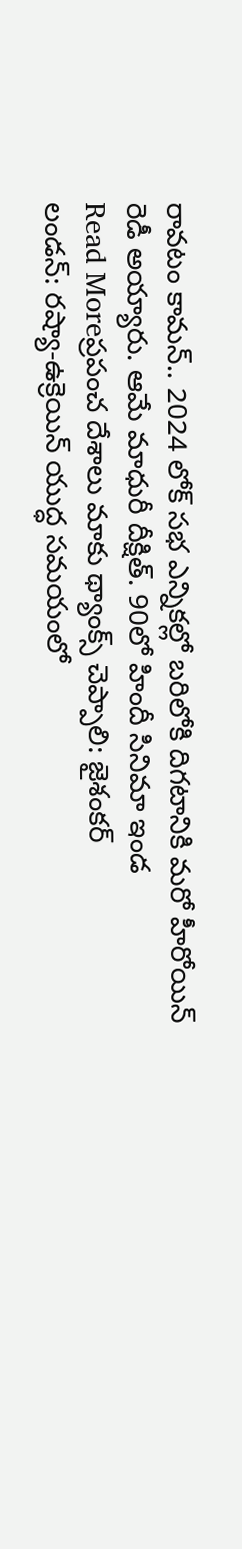రావటం కామన్.. 2024 లోక్ సభ ఎన్నికల్లో బరిలోకి దిగటానికి మరో హీరోయిన్ రెడీ అయ్యారు. ఆమే మాధురీ దీక్షిత్. 90లో హిందీ సినిమా ఇండ
Read Moreప్రపంచ దేశాలు మాకు థ్యాంక్స్ చెప్పాలి: జైశంకర్
లండన్: రష్యా‑ఉక్రెయిన్ యుద్ధ సమయంలో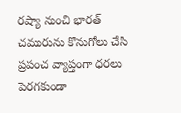రష్యా నుంచి భారత్ చమురును కొనుగోలు చేసి ప్రపంచ వ్యాప్తంగా ధరలు పెరగకుండా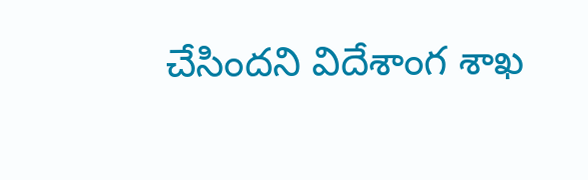చేసిందని విదేశాంగ శాఖ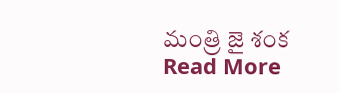మంత్రి జై శంక
Read More